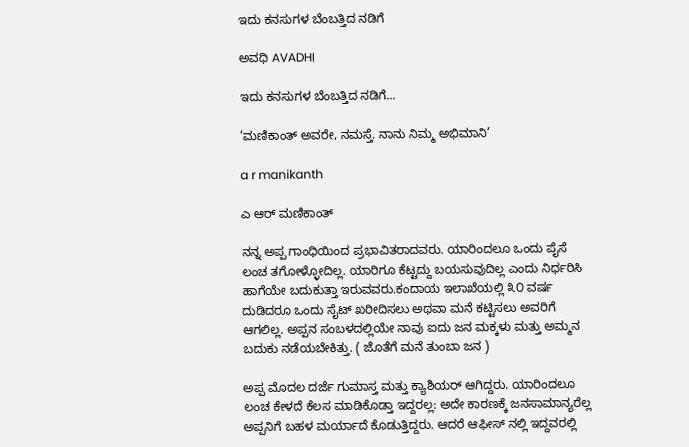ಇದು ಕನಸುಗಳ ಬೆಂಬತ್ತಿದ ನಡಿಗೆ‍

ಅವಧಿ AVADHI

ಇದು ಕನಸುಗಳ ಬೆಂಬತ್ತಿದ ನಡಿಗೆ...

‘ಮಣಿಕಾಂತ್ ಅವರೇ, ನಮಸ್ತೆ. ನಾನು ನಿಮ್ಮ ಅಭಿಮಾನಿ’

a r manikanth

ಎ ಆರ್ ಮಣಿಕಾಂತ್

ನನ್ನ ಅಪ್ಪ ಗಾಂಧಿಯಿಂದ ಪ್ರಭಾವಿತರಾದವರು. ಯಾರಿಂದಲೂ ಒಂದು ಪೈಸೆ ಲಂಚ ತಗೋಳ್ಳೋದಿಲ್ಲ. ಯಾರಿಗೂ ಕೆಟ್ಟದ್ದು ಬಯಸುವುದಿಲ್ಲ ಎಂದು ನಿರ್ಧರಿಸಿ ಹಾಗೆಯೇ ಬದುಕುತ್ತಾ ಇರುವವರು.ಕಂದಾಯ ಇಲಾಖೆಯಲ್ಲಿ ೩೦ ವರ್ಷ ದುಡಿದರೂ ಒಂದು ಸೈಟ್ ಖರೀದಿಸಲು ಅಥವಾ ಮನೆ ಕಟ್ಟಿಸಲು ಅವರಿಗೆ ಆಗಲಿಲ್ಲ. ಅಪ್ಪನ ಸಂಬಳದಲ್ಲಿಯೇ ನಾವು ಐದು ಜನ ಮಕ್ಕಳು ಮತ್ತು ಅಮ್ಮನ ಬದುಕು ನಡೆಯಬೇಕಿತ್ತು. ( ಜೊತೆಗೆ ಮನೆ ತುಂಬಾ ಜನ )

ಅಪ್ಪ ಮೊದಲ ದರ್ಜೆ ಗುಮಾಸ್ತ ಮತ್ತು ಕ್ಯಾಶಿಯರ್ ಆಗಿದ್ದರು. ಯಾರಿಂದಲೂ ಲಂಚ ಕೇಳದೆ ಕೆಲಸ ಮಾಡಿಕೊಡ್ತಾ ಇದ್ದರಲ್ಲ: ಅದೇ ಕಾರಣಕ್ಕೆ ಜನಸಾಮಾನ್ಯರೆಲ್ಲ ಅಪ್ಪನಿಗೆ ಬಹಳ ಮರ್ಯಾದೆ ಕೊಡುತ್ತಿದ್ದರು. ಆದರೆ ಆಫೀಸ್ ನಲ್ಲಿ ಇದ್ದವರಲ್ಲಿ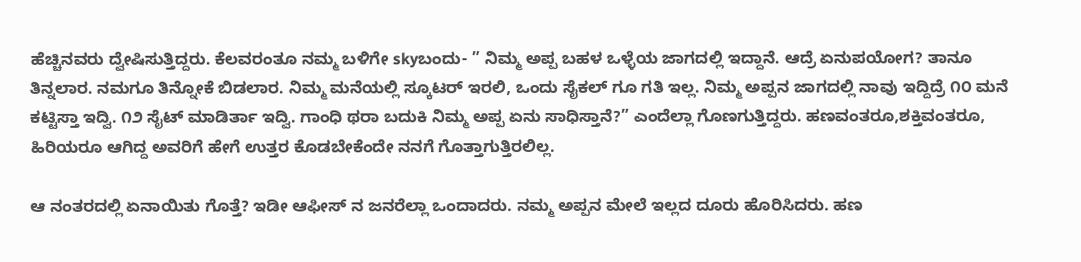ಹೆಚ್ಚಿನವರು ದ್ವೇಷಿಸುತ್ತಿದ್ದರು. ಕೆಲವರಂತೂ ನಮ್ಮ ಬಳಿಗೇ skyಬಂದು- ” ನಿಮ್ಮ ಅಪ್ಪ ಬಹಳ ಒಳ್ಳೆಯ ಜಾಗದಲ್ಲಿ ಇದ್ದಾನೆ. ಆದ್ರೆ ಏನುಪಯೋಗ? ತಾನೂ ತಿನ್ನಲಾರ. ನಮಗೂ ತಿನ್ನೋಕೆ ಬಿಡಲಾರ. ನಿಮ್ಮ ಮನೆಯಲ್ಲಿ ಸ್ಕೂಟರ್ ಇರಲಿ, ಒಂದು ಸೈಕಲ್ ಗೂ ಗತಿ ಇಲ್ಲ. ನಿಮ್ಮ ಅಪ್ಪನ ಜಾಗದಲ್ಲಿ ನಾವು ಇದ್ದಿದ್ರೆ ೧೦ ಮನೆ ಕಟ್ಟಿಸ್ತಾ ಇದ್ವಿ. ೧೨ ಸೈಟ್ ಮಾಡಿರ್ತಾ ಇದ್ವಿ. ಗಾಂಧಿ ಥರಾ ಬದುಕಿ ನಿಮ್ಮ ಅಪ್ಪ ಏನು ಸಾಧಿಸ್ತಾನೆ?” ಎಂದೆಲ್ಲಾ ಗೊಣಗುತ್ತಿದ್ದರು. ಹಣವಂತರೂ,ಶಕ್ತಿವಂತರೂ, ಹಿರಿಯರೂ ಆಗಿದ್ದ ಅವರಿಗೆ ಹೇಗೆ ಉತ್ತರ ಕೊಡಬೇಕೆಂದೇ ನನಗೆ ಗೊತ್ತಾಗುತ್ತಿರಲಿಲ್ಲ.

ಆ ನಂತರದಲ್ಲಿ ಏನಾಯಿತು ಗೊತ್ತೆ? ಇಡೀ ಆಫೀಸ್ ನ ಜನರೆಲ್ಲಾ ಒಂದಾದರು. ನಮ್ಮ ಅಪ್ಪನ ಮೇಲೆ ಇಲ್ಲದ ದೂರು ಹೊರಿಸಿದರು. ಹಣ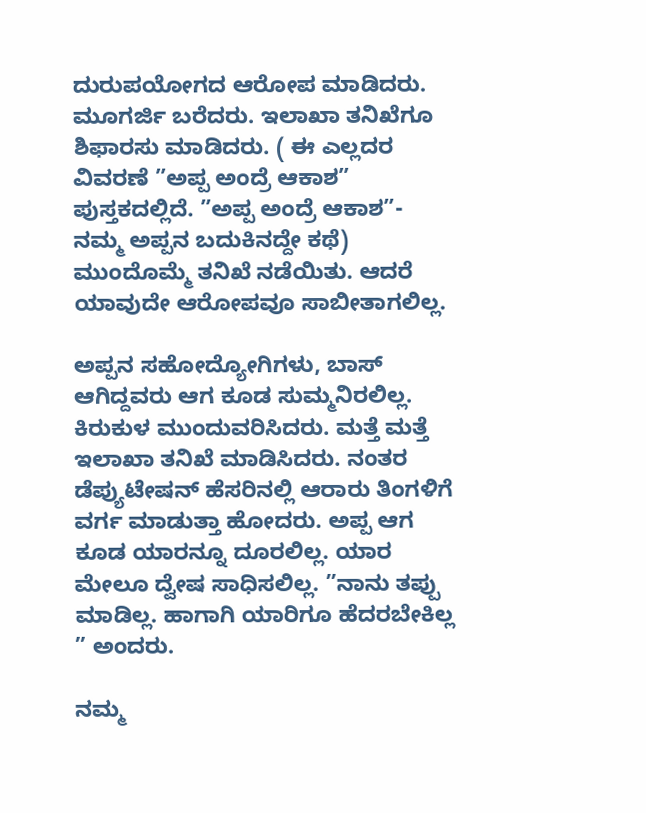ದುರುಪಯೋಗದ ಆರೋಪ ಮಾಡಿದರು. ಮೂಗರ್ಜಿ ಬರೆದರು. ಇಲಾಖಾ ತನಿಖೆಗೂ ಶಿಫಾರಸು ಮಾಡಿದರು. ( ಈ ಎಲ್ಲದರ ವಿವರಣೆ ”ಅಪ್ಪ ಅಂದ್ರೆ ಆಕಾಶ” ಪುಸ್ತಕದಲ್ಲಿದೆ. ”ಅಪ್ಪ ಅಂದ್ರೆ ಆಕಾಶ”- ನಮ್ಮ ಅಪ್ಪನ ಬದುಕಿನದ್ದೇ ಕಥೆ) ಮುಂದೊಮ್ಮೆ ತನಿಖೆ ನಡೆಯಿತು. ಆದರೆ ಯಾವುದೇ ಆರೋಪವೂ ಸಾಬೀತಾಗಲಿಲ್ಲ.

ಅಪ್ಪನ ಸಹೋದ್ಯೋಗಿಗಳು, ಬಾಸ್ ಆಗಿದ್ದವರು ಆಗ ಕೂಡ ಸುಮ್ಮನಿರಲಿಲ್ಲ. ಕಿರುಕುಳ ಮುಂದುವರಿಸಿದರು. ಮತ್ತೆ ಮತ್ತೆ ಇಲಾಖಾ ತನಿಖೆ ಮಾಡಿಸಿದರು. ನಂತರ ಡೆಪ್ಯುಟೇಷನ್ ಹೆಸರಿನಲ್ಲಿ ಆರಾರು ತಿಂಗಳಿಗೆ ವರ್ಗ ಮಾಡುತ್ತಾ ಹೋದರು. ಅಪ್ಪ ಆಗ ಕೂಡ ಯಾರನ್ನೂ ದೂರಲಿಲ್ಲ. ಯಾರ ಮೇಲೂ ದ್ವೇಷ ಸಾಧಿಸಲಿಲ್ಲ. ”ನಾನು ತಪ್ಪು ಮಾಡಿಲ್ಲ. ಹಾಗಾಗಿ ಯಾರಿಗೂ ಹೆದರಬೇಕಿಲ್ಲ ” ಅಂದರು.

ನಮ್ಮ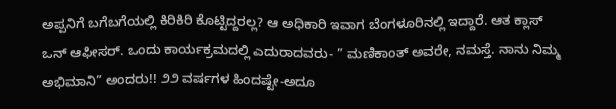ಅಪ್ಪನಿಗೆ ಬಗೆಬಗೆಯಲ್ಲಿ ಕಿರಿಕಿರಿ ಕೊಟ್ಟಿದ್ದರಲ್ಲ? ಆ ಅಧಿಕಾರಿ ಇವಾಗ ಬೆಂಗಳೂರಿನಲ್ಲಿ ಇದ್ದಾರೆ. ಆತ ಕ್ಲಾಸ್ ಒನ್ ಆಫೀಸರ್. ಒಂದು ಕಾರ್ಯಕ್ರಮದಲ್ಲಿ ಎದುರಾದವರು- ” ಮಣಿಕಾಂತ್ ಅವರೇ, ನಮಸ್ತೆ. ನಾನು ನಿಮ್ಮ ಅಭಿಮಾನಿ” ಅಂದರು!! ೨೨ ವರ್ಷಗಳ ಹಿಂದಷ್ಟೇ-ಅದೂ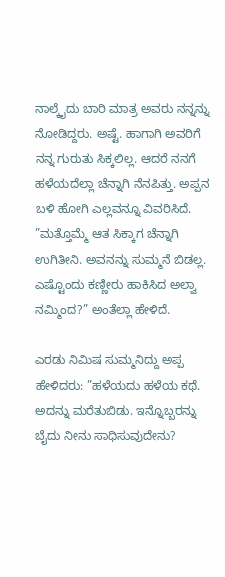ನಾಲ್ಕೈದು ಬಾರಿ ಮಾತ್ರ ಅವರು ನನ್ನನ್ನು ನೋಡಿದ್ದರು. ಅಷ್ಟೆ. ಹಾಗಾಗಿ ಅವರಿಗೆ ನನ್ನ ಗುರುತು ಸಿಕ್ಕಲಿಲ್ಲ. ಆದರೆ ನನಗೆ ಹಳೆಯದೆಲ್ಲಾ ಚೆನ್ನಾಗಿ ನೆನಪಿತ್ತು. ಅಪ್ಪನ ಬಳಿ ಹೋಗಿ ಎಲ್ಲವನ್ನೂ ವಿವರಿಸಿದೆ. ”ಮತ್ತೊಮ್ಮೆ ಆತ ಸಿಕ್ಕಾಗ ಚೆನ್ನಾಗಿ ಉಗಿತೀನಿ. ಅವನನ್ನು ಸುಮ್ಮನೆ ಬಿಡಲ್ಲ. ಎಷ್ಟೊಂದು ಕಣ್ಣೀರು ಹಾಕಿಸಿದ ಅಲ್ವಾ ನಮ್ಮಿಂದ?” ಅಂತೆಲ್ಲಾ ಹೇಳಿದೆ.

ಎರಡು ನಿಮಿಷ ಸುಮ್ಮನಿದ್ದು ಅಪ್ಪ ಹೇಳಿದರು: ”ಹಳೆಯದು ಹಳೆಯ ಕಥೆ. ಅದನ್ನು ಮರೆತುಬಿಡು. ಇನ್ನೊಬ್ಬರನ್ನು ಬೈದು ನೀನು ಸಾಧಿಸುವುದೇನು?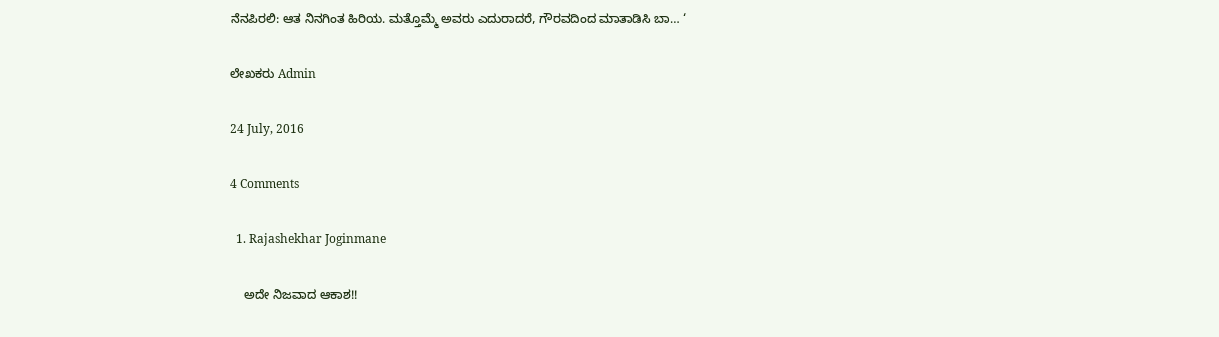ನೆನಪಿರಲಿ: ಆತ ನಿನಗಿಂತ ಹಿರಿಯ. ಮತ್ತೊಮ್ಮೆ ಅವರು ಎದುರಾದರೆ, ಗೌರವದಿಂದ ಮಾತಾಡಿಸಿ ಬಾ… ‘

ಲೇಖಕರು Admin

24 July, 2016

4 Comments

  1. Rajashekhar Joginmane

    ಅದೇ ನಿಜವಾದ ಆಕಾಶ!!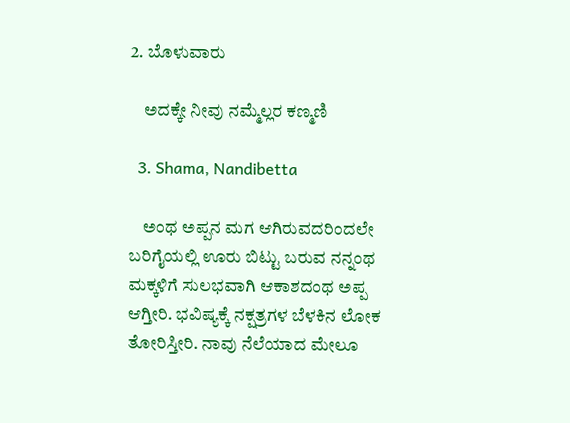2. ಬೊಳುವಾರು

    ಅದಕ್ಕೇ ನೀವು ನಮ್ಮೆಲ್ಲರ ಕಣ್ಮಣಿ

  3. Shama, Nandibetta

    ಅಂಥ ಅಪ್ಪನ ಮಗ ಆಗಿರುವದರಿಂದಲೇ ಬರಿಗೈಯಲ್ಲಿ ಊರು ಬಿಟ್ಟು ಬರುವ ನನ್ನಂಥ ಮಕ್ಕಳಿಗೆ ಸುಲಭವಾಗಿ ಆಕಾಶದಂಥ ಅಪ್ಪ ಆಗ್ತೀರಿ. ಭವಿಷ್ಯಕ್ಕೆ ನಕ್ಷತ್ರಗಳ ಬೆಳಕಿನ ಲೋಕ ತೋರಿಸ್ತೀರಿ. ನಾವು ನೆಲೆಯಾದ ಮೇಲೂ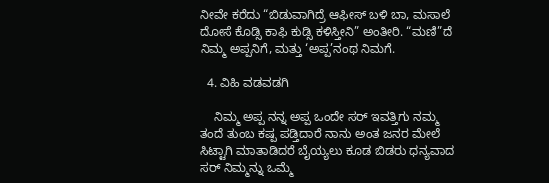ನೀವೇ ಕರೆದು “ಬಿಡುವಾಗಿದ್ರೆ ಆಫೀಸ್ ಬಳಿ ಬಾ, ಮಸಾಲೆ ದೋಸೆ ಕೊಡ್ಸಿ ಕಾಫಿ ಕುಡ್ಸಿ ಕಳಿಸ್ತೀನಿ” ಅಂತೀರಿ. “ಮಣಿ”ದೆ ನಿಮ್ಮ ಅಪ್ಪನಿಗೆ, ಮತ್ತು ‘ಅಪ್ಪ’ನಂಥ ನಿಮಗೆ.

  4. ವಿಹಿ ವಡವಡಗಿ

    ನಿಮ್ಮ ಅಪ್ಪ ನನ್ನ ಅಪ್ಪ ಒಂದೇ ಸರ್ ಇವತ್ತಿಗು ನಮ್ಮ ತಂದೆ ತುಂಬ ಕಷ್ಪ ಪಡ್ತಿದಾರೆ ನಾನು ಅಂತ ಜನರ ಮೇಲೆ ಸಿಟ್ಟಾಗಿ ಮಾತಾಡಿದರೆ ಬೈಯ್ಯಲು ಕೂಡ ಬಿಡರು ಧನ್ಯವಾದ ಸರ್ ನಿಮ್ಮನ್ನು ಒಮ್ಮೆ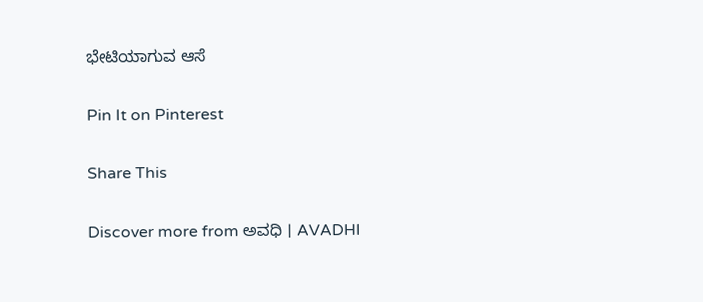ಭೇಟಿಯಾಗುವ ಆಸೆ

Pin It on Pinterest

Share This

Discover more from ಅವಧಿ । AVADHI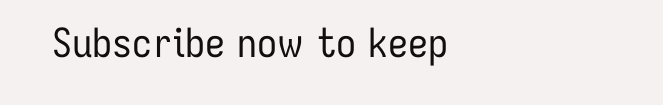Subscribe now to keep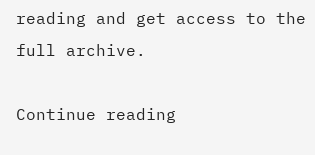reading and get access to the full archive.

Continue reading